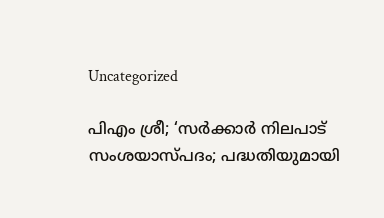Uncategorized

പിഎം ശ്രീ; ‘സര്‍ക്കാര്‍ നിലപാട് സംശയാസ്പദം; പദ്ധതിയുമായി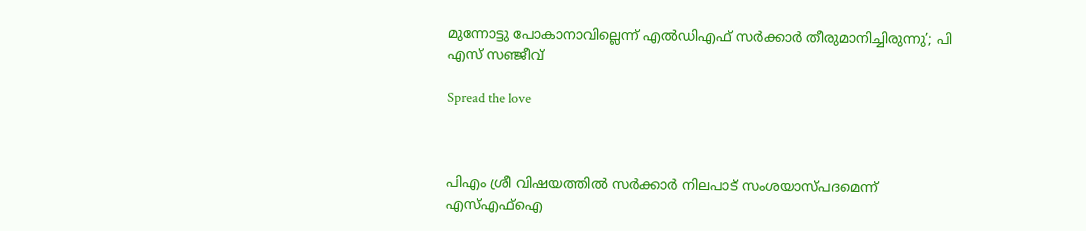മുന്നോട്ടു പോകാനാവില്ലെന്ന് എല്‍ഡിഎഫ് സര്‍ക്കാര്‍ തീരുമാനിച്ചിരുന്നു’; പി എസ് സഞ്ജീവ്

Spread the love



പിഎം ശ്രീ വിഷയത്തില്‍ സര്‍ക്കാര്‍ നിലപാട് സംശയാസ്പദമെന്ന് എസ്എഫ്‌ഐ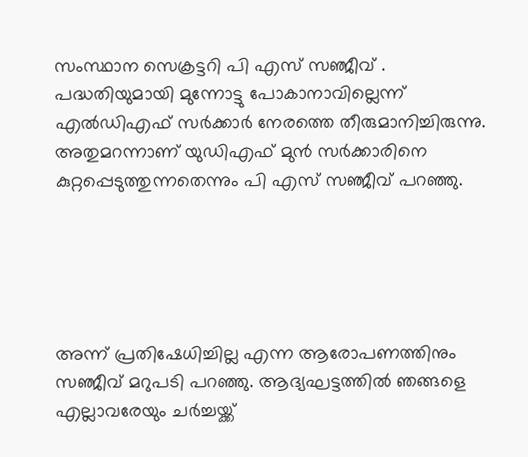സംസ്ഥാന സെക്രട്ടറി പി എസ് സഞ്ജീവ് . പദ്ധതിയുമായി മുന്നോട്ടു പോകാനാവില്ലെന്ന് എല്‍ഡിഎഫ് സര്‍ക്കാര്‍ നേരത്തെ തീരുമാനിച്ചിരുന്നു. അതുമറന്നാണ് യുഡിഎഫ് മുന്‍ സര്‍ക്കാരിനെ കുറ്റപ്പെടുത്തുന്നതെന്നും പി എസ് സഞ്ജീവ് പറഞ്ഞു.





അന്ന് പ്രതിഷേധിച്ചില്ല എന്ന ആരോപണത്തിനും സഞ്ജീവ് മറുപടി പറഞ്ഞു. ആദ്യഘട്ടത്തില്‍ ഞങ്ങളെ എല്ലാവരേയും ചര്‍ച്ചയ്ക്ക്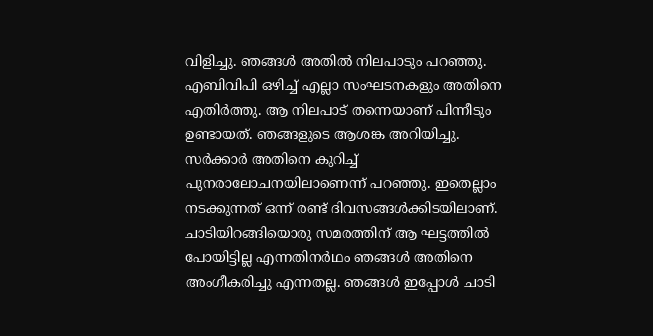വിളിച്ചു. ഞങ്ങള്‍ അതില്‍ നിലപാടും പറഞ്ഞു. എബിവിപി ഒഴിച്ച് എല്ലാ സംഘടനകളും അതിനെ എതിര്‍ത്തു. ആ നിലപാട് തന്നെയാണ് പിന്നീടും ഉണ്ടായത്. ഞങ്ങളുടെ ആശങ്ക അറിയിച്ചു. സര്‍ക്കാര്‍ അതിനെ കുറിച്ച് പുനരാലോചനയിലാണെന്ന് പറഞ്ഞു. ഇതെല്ലാം നടക്കുന്നത് ഒന്ന് രണ്ട് ദിവസങ്ങള്‍ക്കിടയിലാണ്. ചാടിയിറങ്ങിയൊരു സമരത്തിന് ആ ഘട്ടത്തില്‍ പോയിട്ടില്ല എന്നതിനര്‍ഥം ഞങ്ങള്‍ അതിനെ അംഗീകരിച്ചു എന്നതല്ല. ഞങ്ങള്‍ ഇപ്പോള്‍ ചാടി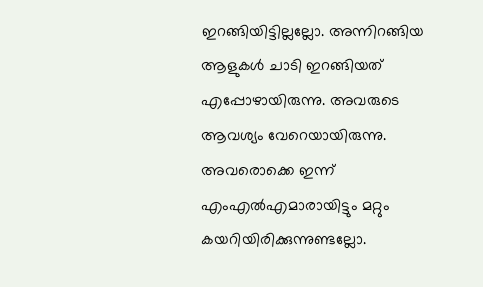ഇറങ്ങിയിട്ടില്ലല്ലോ. അന്നിറങ്ങിയ ആളുകള്‍ ചാടി ഇറങ്ങിയത് എപ്പോഴായിരുന്നു. അവരുടെ ആവശ്യം വേറെയായിരുന്നു. അവരൊക്കെ ഇന്ന് എംഎല്‍എമാരായിട്ടും മറ്റും കയറിയിരിക്കുന്നുണ്ടല്ലോ.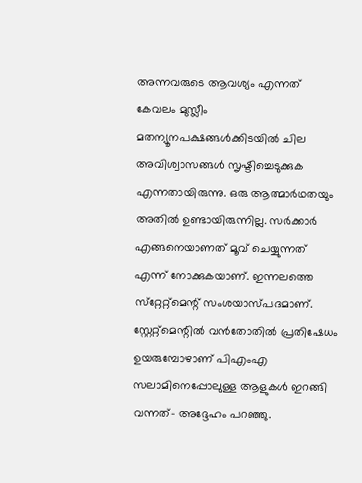അന്നവരുടെ ആവശ്യം എന്നത് കേവലം മുസ്ലീം മതന്യൂനപക്ഷങ്ങള്‍ക്കിടയില്‍ ചില അവിശ്വാസങ്ങള്‍ സൃഷ്ടിച്ചെടുക്കുക എന്നതായിരുന്നു. ഒരു ആത്മാര്‍ഥതയും അതില്‍ ഉണ്ടായിരുന്നില്ല. സര്‍ക്കാര്‍ എങ്ങനെയാണത് മൂവ് ചെയ്യുന്നത് എന്ന് നോക്കുകയാണ്. ഇന്നലത്തെ സ്‌റ്റേറ്റ്‌മെന്റ് സംശയാസ്പദമാണ്. സ്റ്റേറ്റ്‌മെന്റില്‍ വന്‍തോതില്‍ പ്രതിഷേധം ഉയരുമ്പോഴാണ് പിഎംഎ സലാമിനെപ്പോലുള്ള ആളുകള്‍ ഇറങ്ങി വന്നത്- അദ്ദേഹം പറഞ്ഞു.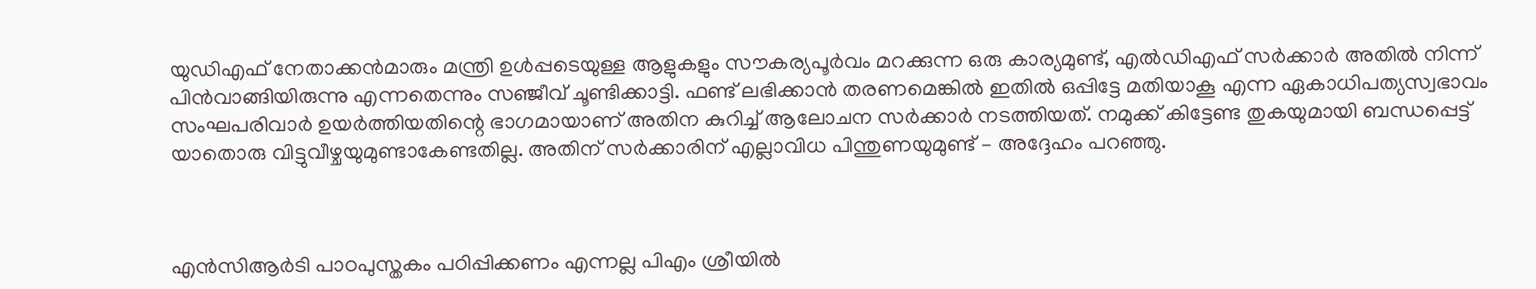യുഡിഎഫ് നേതാക്കന്‍മാരും മന്ത്രി ഉള്‍പ്പടെയുള്ള ആളുകളും സൗകര്യപൂര്‍വം മറക്കുന്ന ഒരു കാര്യമുണ്ട്, എല്‍ഡിഎഫ് സര്‍ക്കാര്‍ അതില്‍ നിന്ന് പിന്‍വാങ്ങിയിരുന്നു എന്നതെന്നും സഞ്ജീവ് ചൂണ്ടിക്കാട്ടി. ഫണ്ട് ലഭിക്കാന്‍ തരണമെങ്കില്‍ ഇതില്‍ ഒപ്പിട്ടേ മതിയാകൂ എന്ന ഏകാധിപത്യസ്വഭാവം സംഘപരിവാര്‍ ഉയര്‍ത്തിയതിന്റെ ഭാഗമായാണ് അതിന കുറിച്ച് ആലോചന സര്‍ക്കാര്‍ നടത്തിയത്. നമുക്ക് കിട്ടേണ്ട തുകയുമായി ബന്ധപ്പെട്ട് യാതൊരു വിട്ടുവീഴ്ചയുമുണ്ടാകേണ്ടതില്ല. അതിന് സര്‍ക്കാരിന് എല്ലാവിധ പിന്തുണയുമുണ്ട് – അദ്ദേഹം പറഞ്ഞു.



എന്‍സിആര്‍ടി പാഠപുസ്തകം പഠിപ്പിക്കണം എന്നല്ല പിഎം ശ്രീയില്‍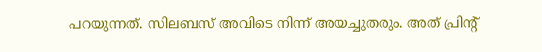പറയുന്നത്. സിലബസ് അവിടെ നിന്ന് അയച്ചുതരും. അത് പ്രിന്റ്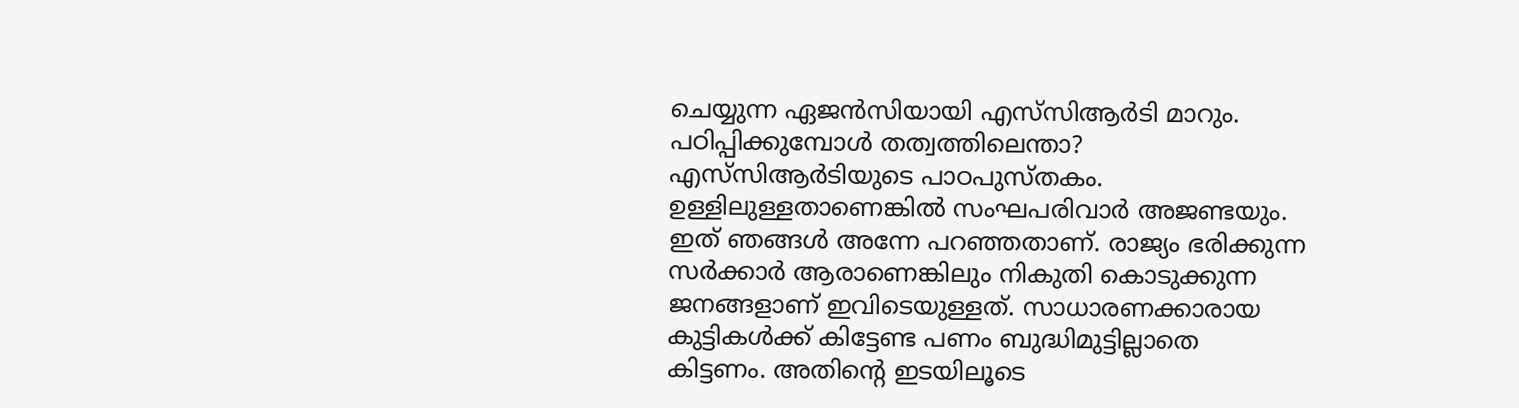ചെയ്യുന്ന ഏജന്‍സിയായി എസ്‌സിആര്‍ടി മാറും. പഠിപ്പിക്കുമ്പോള്‍ തത്വത്തിലെന്താ? എസ്‌സിആര്‍ടിയുടെ പാഠപുസ്തകം. ഉള്ളിലുള്ളതാണെങ്കില്‍ സംഘപരിവാര്‍ അജണ്ടയും. ഇത് ഞങ്ങള്‍ അന്നേ പറഞ്ഞതാണ്. രാജ്യം ഭരിക്കുന്ന സര്‍ക്കാര്‍ ആരാണെങ്കിലും നികുതി കൊടുക്കുന്ന ജനങ്ങളാണ് ഇവിടെയുള്ളത്. സാധാരണക്കാരായ കുട്ടികള്‍ക്ക് കിട്ടേണ്ട പണം ബുദ്ധിമുട്ടില്ലാതെ കിട്ടണം. അതിന്റെ ഇടയിലൂടെ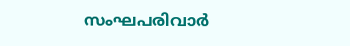സംഘപരിവാര്‍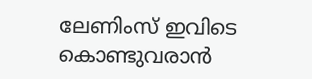ലേണിംസ് ഇവിടെ കൊണ്ടുവരാന്‍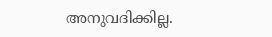അനുവദിക്കില്ല.